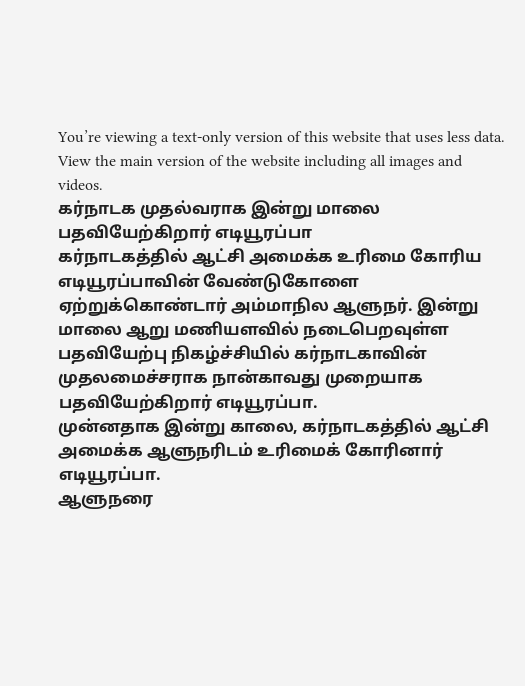You’re viewing a text-only version of this website that uses less data. View the main version of the website including all images and videos.
கர்நாடக முதல்வராக இன்று மாலை பதவியேற்கிறார் எடியூரப்பா
கர்நாடகத்தில் ஆட்சி அமைக்க உரிமை கோரிய எடியூரப்பாவின் வேண்டுகோளை ஏற்றுக்கொண்டார் அம்மாநில ஆளுநர். இன்று மாலை ஆறு மணியளவில் நடைபெறவுள்ள பதவியேற்பு நிகழ்ச்சியில் கர்நாடகாவின் முதலமைச்சராக நான்காவது முறையாக பதவியேற்கிறார் எடியூரப்பா.
முன்னதாக இன்று காலை, கர்நாடகத்தில் ஆட்சி அமைக்க ஆளுநரிடம் உரிமைக் கோரினார் எடியூரப்பா.
ஆளுநரை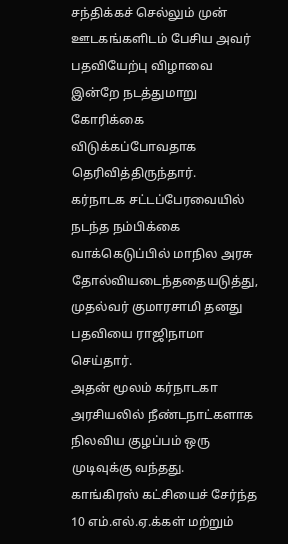சந்திக்கச் செல்லும் முன் ஊடகங்களிடம் பேசிய அவர் பதவியேற்பு விழாவை இன்றே நடத்துமாறு கோரிக்கை விடுக்கப்போவதாக தெரிவித்திருந்தார்.
கர்நாடக சட்டப்பேரவையில் நடந்த நம்பிக்கை வாக்கெடுப்பில் மாநில அரசு தோல்வியடைந்ததையடுத்து, முதல்வர் குமாரசாமி தனது பதவியை ராஜிநாமா செய்தார்.
அதன் மூலம் கர்நாடகா அரசியலில் நீண்டநாட்களாக நிலவிய குழப்பம் ஒரு முடிவுக்கு வந்தது.
காங்கிரஸ் கட்சியைச் சேர்ந்த 10 எம்.எல்.ஏ.க்கள் மற்றும்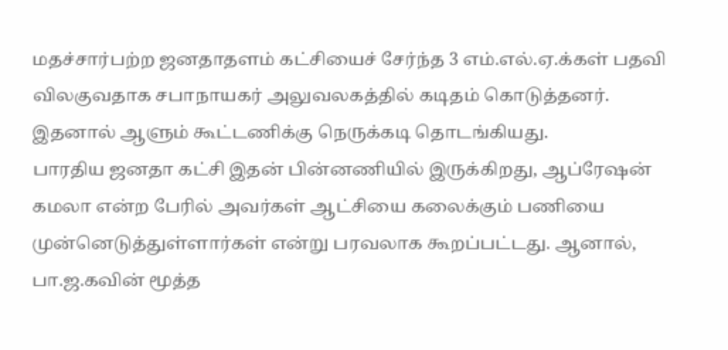மதச்சார்பற்ற ஜனதாதளம் கட்சியைச் சேர்ந்த 3 எம்.எல்.ஏ.க்கள் பதவி விலகுவதாக சபாநாயகர் அலுவலகத்தில் கடிதம் கொடுத்தனர். இதனால் ஆளும் கூட்டணிக்கு நெருக்கடி தொடங்கியது.
பாரதிய ஜனதா கட்சி இதன் பின்னணியில் இருக்கிறது, ஆப்ரேஷன் கமலா என்ற பேரில் அவர்கள் ஆட்சியை கலைக்கும் பணியை முன்னெடுத்துள்ளார்கள் என்று பரவலாக கூறப்பட்டது. ஆனால், பா.ஜ.கவின் மூத்த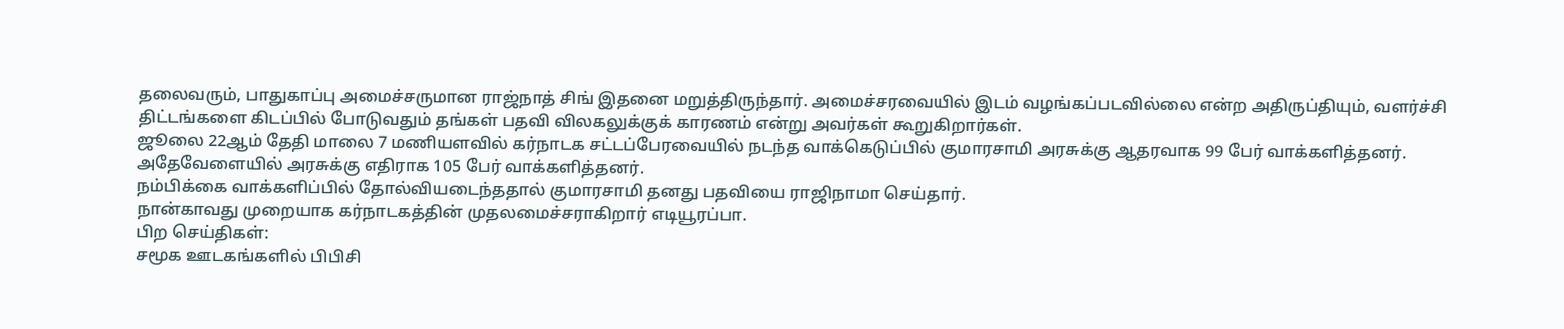தலைவரும், பாதுகாப்பு அமைச்சருமான ராஜ்நாத் சிங் இதனை மறுத்திருந்தார். அமைச்சரவையில் இடம் வழங்கப்படவில்லை என்ற அதிருப்தியும், வளர்ச்சி திட்டங்களை கிடப்பில் போடுவதும் தங்கள் பதவி விலகலுக்குக் காரணம் என்று அவர்கள் கூறுகிறார்கள்.
ஜூலை 22ஆம் தேதி மாலை 7 மணியளவில் கர்நாடக சட்டப்பேரவையில் நடந்த வாக்கெடுப்பில் குமாரசாமி அரசுக்கு ஆதரவாக 99 பேர் வாக்களித்தனர். அதேவேளையில் அரசுக்கு எதிராக 105 பேர் வாக்களித்தனர்.
நம்பிக்கை வாக்களிப்பில் தோல்வியடைந்ததால் குமாரசாமி தனது பதவியை ராஜிநாமா செய்தார்.
நான்காவது முறையாக கர்நாடகத்தின் முதலமைச்சராகிறார் எடியூரப்பா.
பிற செய்திகள்:
சமூக ஊடகங்களில் பிபிசி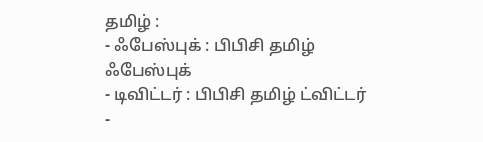தமிழ் :
- ஃபேஸ்புக் : பிபிசி தமிழ் ஃபேஸ்புக்
- டிவிட்டர் : பிபிசி தமிழ் ட்விட்டர்
-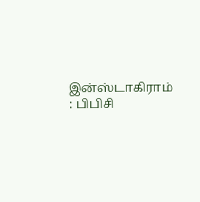இன்ஸ்டாகிராம் : பிபிசி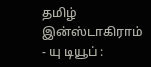தமிழ் இன்ஸ்டாகிராம்
- யு டியூப் :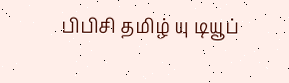பிபிசி தமிழ் யு டியூப்